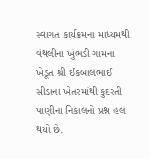સ્વાગત કાર્યક્રમના માધ્યમથી વંથલીના ખુંભડી ગામના ખેડૂત શ્રી ઈકબાલભાઈ સીડાના ખેતરમાંથી કુદરતી પાણીના નિકાલનો પ્રશ્ન હલ થયો છે.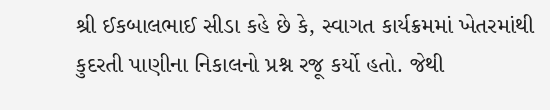શ્રી ઈકબાલભાઈ સીડા કહે છે કે, સ્વાગત કાર્યક્રમમાં ખેતરમાંથી કુદરતી પાણીના નિકાલનો પ્રશ્ન રજૂ કર્યો હતો. જેથી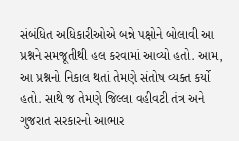સંબંધિત અધિકારીઓએ બન્ને પક્ષોને બોલાવી આ પ્રશ્નને સમજૂતીથી હલ કરવામાં આવ્યો હતો. આમ, આ પ્રશ્નનો નિકાલ થતાં તેમણે સંતોષ વ્યક્ત કર્યો હતો. સાથે જ તેમણે જિલ્લા વહીવટી તંત્ર અને ગુજરાત સરકારનો આભાર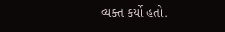વ્યક્ત કર્યો હતો.